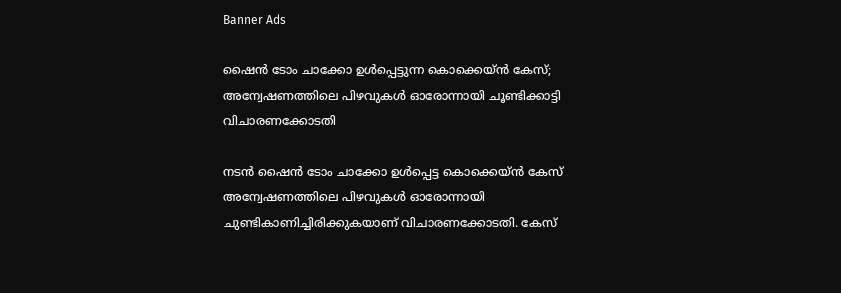Banner Ads

ഷൈന്‍ ടോം ചാക്കോ ഉള്‍പ്പെട്ടുന്ന കൊക്കെയ്ന്‍ കേസ്; അന്വേഷണത്തിലെ പിഴവുകള്‍ ഓരോന്നായി ചൂണ്ടിക്കാട്ടി വിചാരണക്കോടതി

നടന്‍ ഷൈന്‍ ടോം ചാക്കോ ഉള്‍പ്പെട്ട കൊക്കെയ്ന്‍ കേസ് അന്വേഷണത്തിലെ പിഴവുകള്‍ ഓരോന്നായി ചുണ്ടികാണിച്ചിരിക്കുകയാണ് വിചാരണക്കോടതി. കേസ്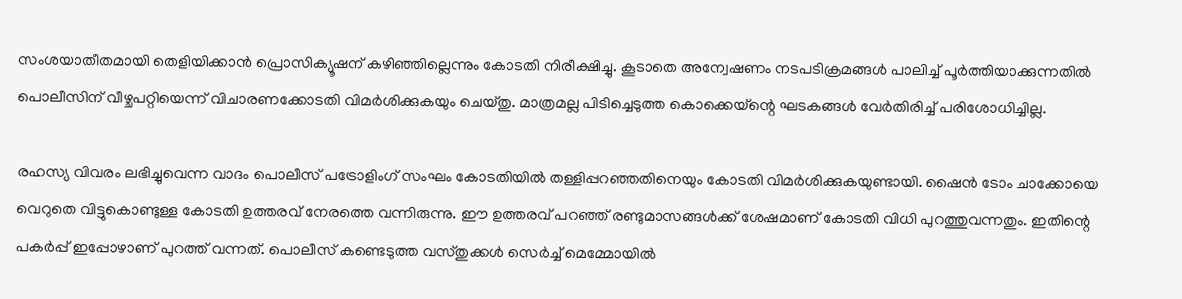സംശയാതീതമായി തെളിയിക്കാന്‍ പ്രൊസിക്യൂഷന് കഴിഞ്ഞില്ലെന്നും കോടതി നിരീക്ഷിച്ചു. കൂടാതെ അന്വേഷണം നടപടിക്രമങ്ങള്‍ പാലിച്ച് പൂര്‍ത്തിയാക്കുന്നതില്‍ പൊലീസിന് വീഴ്ചപറ്റിയെന്ന് വിചാരണക്കോടതി വിമര്‍ശിക്കുകയും ചെയ്തു. മാത്രമല്ല പിടിച്ചെടുത്ത കൊക്കെയ്ന്റെ ഘടകങ്ങള്‍ വേര്‍തിരിച്ച് പരിശോധിച്ചില്ല.

രഹസ്യ വിവരം ലഭിച്ചുവെന്ന വാദം പൊലീസ് പട്രോളിംഗ് സംഘം കോടതിയില്‍ തള്ളിപ്പറഞ്ഞതിനെയും കോടതി വിമര്‍ശിക്കുകയുണ്ടായി. ഷൈന്‍ ടോം ചാക്കോയെ വെറുതെ വിട്ടുകൊണ്ടുള്ള കോടതി ഉത്തരവ് നേരത്തെ വന്നിരുന്നു. ഈ ഉത്തരവ് പറഞ്ഞ് രണ്ടുമാസങ്ങള്‍ക്ക് ശേഷമാണ് കോടതി വിധി പുറത്തുവന്നതും. ഇതിന്റെ പകര്‍പ്പ് ഇപ്പോഴാണ് പുറത്ത് വന്നത്. പൊലീസ് കണ്ടെടുത്ത വസ്തുക്കള്‍ സെര്‍ച്ച് മെമ്മോയില്‍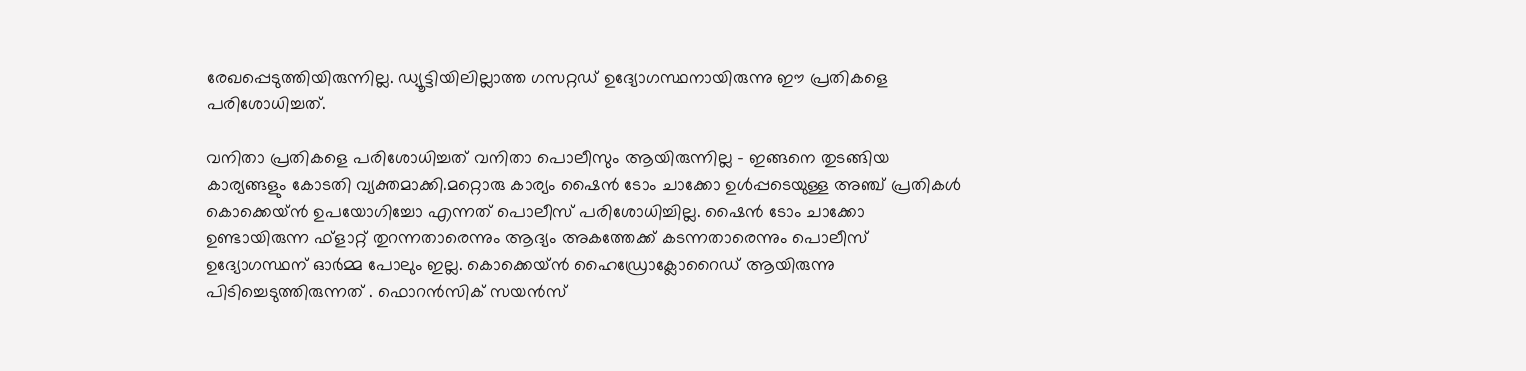രേഖപ്പെടുത്തിയിരുന്നില്ല. ഡ്യൂട്ടിയിലില്ലാത്ത ഗസറ്റഡ് ഉദ്യോഗസ്ഥനായിരുന്നു ഈ പ്രതികളെ പരിശോധിച്ചത്.

വനിതാ പ്രതികളെ പരിശോധിച്ചത് വനിതാ പൊലീസും ആയിരുന്നില്ല – ഇങ്ങനെ തുടങ്ങിയ കാര്യങ്ങളും കോടതി വ്യക്തമാക്കി.മറ്റൊരു കാര്യം ഷൈന്‍ ടോം ചാക്കോ ഉള്‍പ്പടെയുള്ള അഞ്ച് പ്രതികള്‍ കൊക്കെയ്ന്‍ ഉപയോഗിച്ചോ എന്നത് പൊലീസ് പരിശോധിച്ചില്ല. ഷൈന്‍ ടോം ചാക്കോ ഉണ്ടായിരുന്ന ഫ്ളാറ്റ് തുറന്നതാരെന്നും ആദ്യം അകത്തേക്ക് കടന്നതാരെന്നും പൊലീസ് ഉദ്യോഗസ്ഥന് ഓര്‍മ്മ പോലും ഇല്ല. കൊക്കെയ്ന്‍ ഹൈഡ്രോക്ലോറൈഡ് ആയിരുന്നു പിടിച്ചെടുത്തിരുന്നത് . ഫൊറന്‍സിക് സയന്‍സ്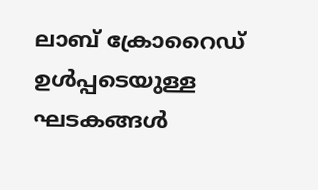ലാബ് ക്രോറൈഡ് ഉള്‍പ്പടെയുള്ള ഘടകങ്ങള്‍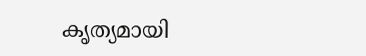കൃത്യമായി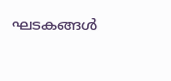ഘടകങ്ങള്‍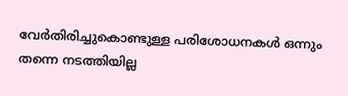വേര്‍തിരിച്ചുകൊണ്ടുള്ള പരിശോധനകൾ ഒന്നും തന്നെ നടത്തിയില്ല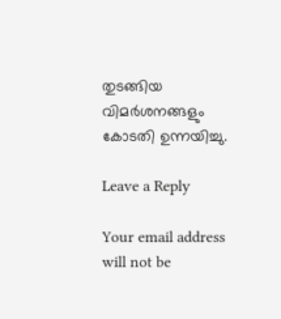തുടങ്ങിയ വിമര്‍ശനങ്ങളും കോടതി ഉന്നയിച്ചു.

Leave a Reply

Your email address will not be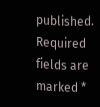published. Required fields are marked *